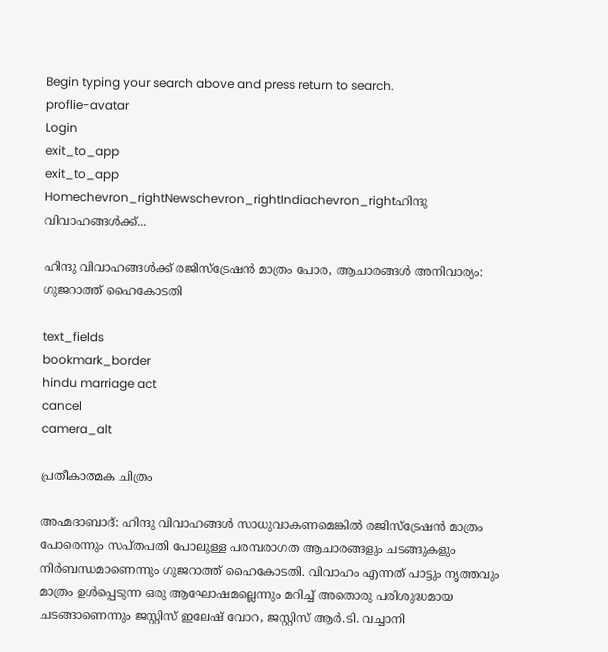Begin typing your search above and press return to search.
proflie-avatar
Login
exit_to_app
exit_to_app
Homechevron_rightNewschevron_rightIndiachevron_rightഹിന്ദു വിവാഹങ്ങൾക്ക്...

ഹിന്ദു വിവാഹങ്ങൾക്ക് രജിസ്‌ട്രേഷൻ മാത്രം പോര, ആചാരങ്ങൾ അനിവാര്യം: ഗുജറാത്ത് ഹൈകോടതി

text_fields
bookmark_border
hindu marriage act
cancel
camera_alt

പ്രതീകാത്മക ചിത്രം

അഹ്മദാബാദ്: ഹിന്ദു വിവാഹങ്ങൾ സാധുവാകണമെങ്കിൽ രജിസ്‌ട്രേഷൻ മാത്രം പോരെന്നും സപ്തപതി പോലുള്ള പരമ്പരാഗത ആചാരങ്ങളും ചടങ്ങുകളും നിർബന്ധമാണെന്നും ഗുജറാത്ത് ഹൈകോടതി. വിവാഹം എന്നത് പാട്ടും നൃത്തവും മാത്രം ഉൾപ്പെടുന്ന ഒരു ആഘോഷമല്ലെന്നും മറിച്ച് അതൊരു പരിശുദ്ധമായ ചടങ്ങാണെന്നും ജസ്റ്റിസ് ഇലേഷ് വോറ, ജസ്റ്റിസ് ആർ.ടി. വച്ചാനി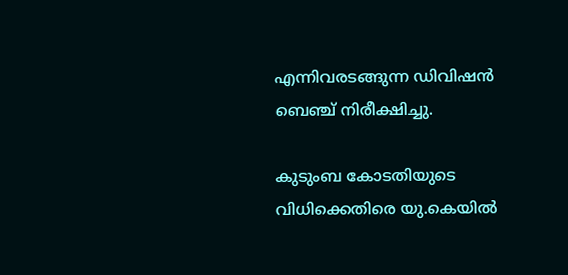എന്നിവരടങ്ങുന്ന ഡിവിഷൻ ബെഞ്ച് നിരീക്ഷിച്ചു.

കുടുംബ കോടതിയുടെ വിധിക്കെതിരെ യു.കെയിൽ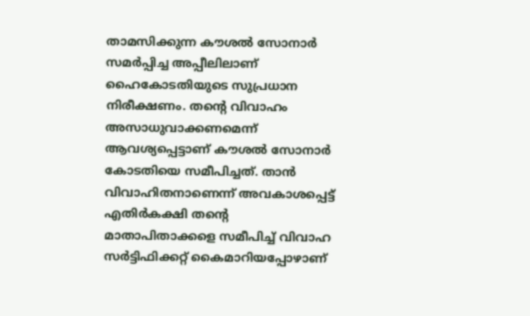താമസിക്കുന്ന കൗശൽ സോനാർ സമർപ്പിച്ച അപ്പീലിലാണ് ഹൈകോടതിയുടെ സുപ്രധാന നിരീക്ഷണം. തന്റെ വിവാഹം അസാധുവാക്കണമെന്ന് ആവശ്യപ്പെട്ടാണ് കൗശൽ സോനാർ കോടതിയെ സമീപിച്ചത്. താൻ വിവാഹിതനാണെന്ന് അവകാശപ്പെട്ട് എതിർകക്ഷി തന്റെ മാതാപിതാക്കളെ സമീപിച്ച് വിവാഹ സർട്ടിഫിക്കറ്റ് കൈമാറിയപ്പോഴാണ്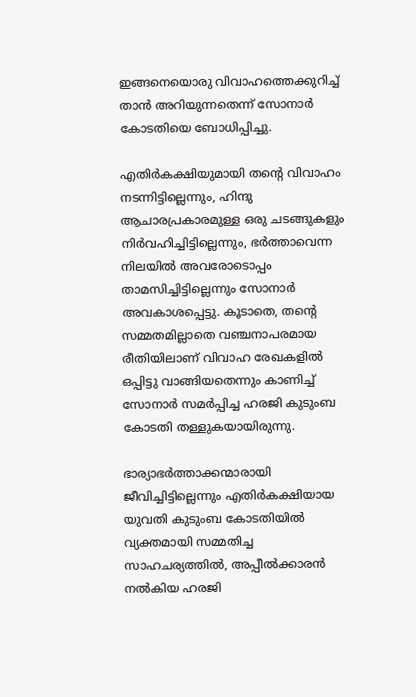ഇങ്ങനെയൊരു വിവാഹത്തെക്കുറിച്ച് താൻ അറിയുന്നതെന്ന് സോനാർ കോടതിയെ ബോധിപ്പിച്ചു.

എതിർകക്ഷിയുമായി തന്റെ വിവാഹം നടന്നിട്ടില്ലെന്നും, ഹിന്ദു ആചാരപ്രകാരമുള്ള ഒരു ചടങ്ങുകളും നിർവഹിച്ചിട്ടില്ലെന്നും, ഭർത്താവെന്ന നിലയിൽ അവരോടൊപ്പം താമസിച്ചിട്ടില്ലെന്നും സോനാർ അവകാശപ്പെട്ടു. കൂടാതെ, തന്റെ സമ്മതമില്ലാതെ വഞ്ചനാപരമായ രീതിയിലാണ് വിവാഹ രേഖകളിൽ ഒപ്പിട്ടു വാങ്ങിയതെന്നും കാണിച്ച് സോനാർ സമർപ്പിച്ച ഹരജി കുടുംബ കോടതി തള്ളുകയായിരുന്നു.

ഭാര്യാഭർത്താക്കന്മാരായി ജീവിച്ചിട്ടില്ലെന്നും എതിർകക്ഷിയായ യുവതി കുടുംബ കോടതിയിൽ വ്യക്തമായി സമ്മതിച്ച സാഹചര്യത്തിൽ, അപ്പീൽക്കാരൻ നൽകിയ ഹരജി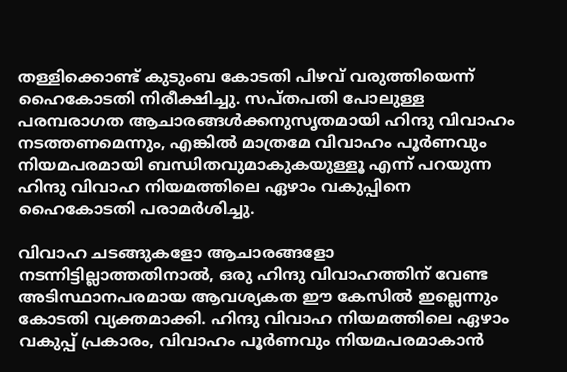തള്ളിക്കൊണ്ട് കുടുംബ കോടതി പിഴവ് വരുത്തിയെന്ന് ഹൈകോടതി നിരീക്ഷിച്ചു. സപ്തപതി പോലുള്ള പരമ്പരാഗത ആചാരങ്ങൾക്കനുസൃതമായി ഹിന്ദു വിവാഹം നടത്തണമെന്നും, എങ്കിൽ മാത്രമേ വിവാഹം പൂർണവും നിയമപരമായി ബന്ധിതവുമാകുകയുള്ളൂ എന്ന് പറയുന്ന ഹിന്ദു വിവാഹ നിയമത്തിലെ ഏഴാം വകുപ്പിനെ ഹൈകോടതി പരാമർശിച്ചു.

വിവാഹ ചടങ്ങുകളോ ആചാരങ്ങളോ നടന്നിട്ടില്ലാത്തതിനാൽ, ഒരു ഹിന്ദു വിവാഹത്തിന് വേണ്ട അടിസ്ഥാനപരമായ ആവശ്യകത ഈ കേസിൽ ഇല്ലെന്നും കോടതി വ്യക്തമാക്കി. ഹിന്ദു വിവാഹ നിയമത്തിലെ ഏഴാം വകുപ്പ് പ്രകാരം, വിവാഹം പൂർണവും നിയമപരമാകാൻ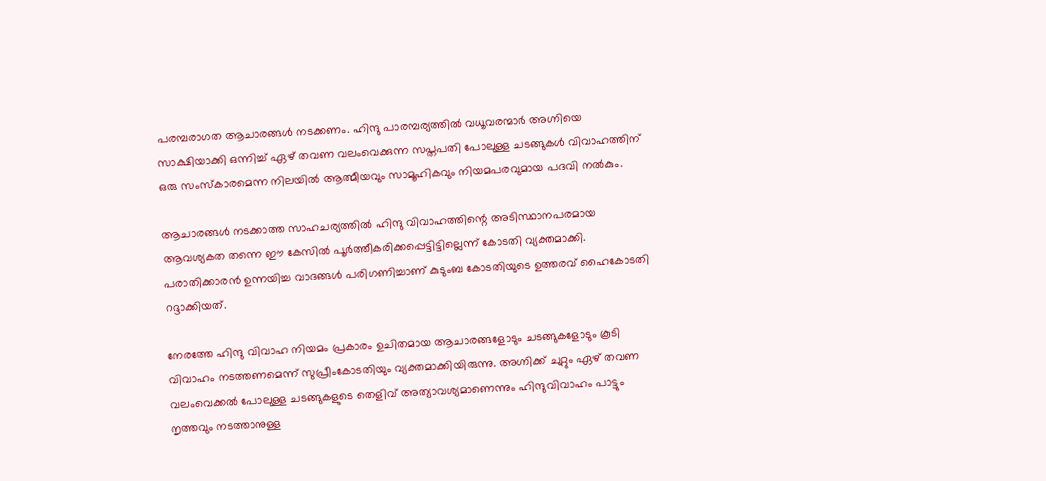പരമ്പരാഗത ആചാരങ്ങൾ നടക്കണം. ഹിന്ദു പാരമ്പര്യത്തിൽ വധൂവരന്മാർ അഗ്നിയെ സാക്ഷിയാക്കി ഒന്നിച്ച് ഏഴ് തവണ വലംവെക്കുന്ന സപ്തപതി പോലുള്ള ചടങ്ങുകൾ വിവാഹത്തിന് ഒരു സംസ്കാരമെന്ന നിലയിൽ ആത്മീയവും സാമൂഹികവും നിയമപരവുമായ പദവി നൽകും.

ആചാരങ്ങൾ നടക്കാത്ത സാഹചര്യത്തിൽ ഹിന്ദു വിവാഹത്തിന്റെ അടിസ്ഥാനപരമായ ആവശ്യകത തന്നെ ഈ കേസിൽ പൂർത്തീകരിക്കപ്പെട്ടിട്ടില്ലെന്ന് കോടതി വ്യക്തമാക്കി. പരാതിക്കാരൻ ഉന്നയിച്ച വാദങ്ങൾ പരിഗണിച്ചാണ് കുടുംബ കോടതിയുടെ ഉത്തരവ് ഹൈകോടതി റദ്ദാക്കിയത്.

നേരത്തേ ഹിന്ദു വിവാഹ നിയമം പ്രകാരം ഉചിതമായ ആചാരങ്ങളോടും ചടങ്ങുകളോടും കൂടി വിവാഹം നടത്തണമെന്ന് സുപ്രീംകോടതിയും വ്യക്തമാക്കിയിരുന്നു. അഗ്നിക്ക് ചുറ്റും ഏഴ് തവണ വലംവെക്കൽ പോലുള്ള ചടങ്ങുകളുടെ തെളിവ് അത്യാവശ്യമാണെന്നും ഹിന്ദുവിവാഹം പാട്ടും നൃത്തവും നടത്താനുള്ള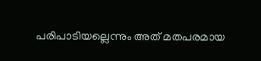പരിപാടിയല്ലെന്നും അത് മതപരമായ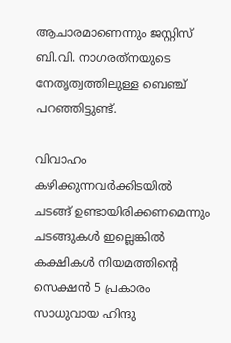ആചാരമാണെന്നും ജസ്റ്റിസ് ബി.വി. നാഗരത്‌നയുടെ നേതൃത്വത്തിലുള്ള ബെഞ്ച് പറഞ്ഞിട്ടുണ്ട്.

വിവാഹം കഴിക്കുന്നവർക്കിടയിൽ ചടങ്ങ് ഉണ്ടായിരിക്കണമെന്നും ചടങ്ങുകൾ ഇല്ലെങ്കിൽ കക്ഷികൾ നിയമത്തിന്‍റെ സെക്ഷൻ 5 പ്രകാരം സാധുവായ ഹിന്ദു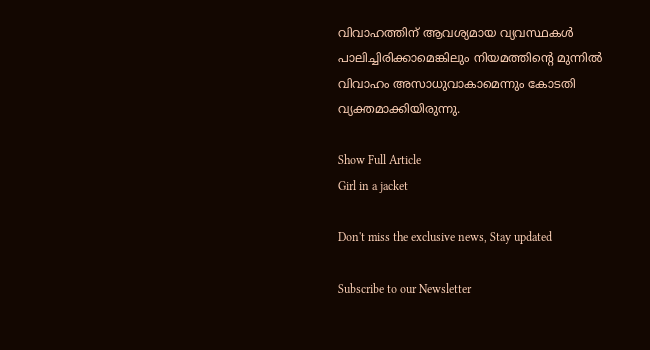വിവാഹത്തിന് ആവശ്യമായ വ്യവസ്ഥകൾ പാലിച്ചിരിക്കാമെങ്കിലും നിയമത്തിന്‍റെ മുന്നിൽ വിവാഹം അസാധുവാകാമെന്നും കോടതി വ്യക്തമാക്കിയിരുന്നു.

Show Full Article
Girl in a jacket

Don't miss the exclusive news, Stay updated

Subscribe to our Newsletter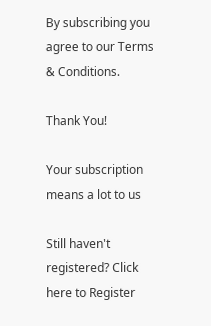By subscribing you agree to our Terms & Conditions.

Thank You!

Your subscription means a lot to us

Still haven't registered? Click here to Register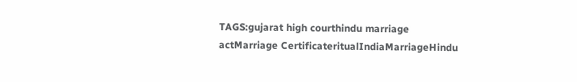TAGS:gujarat high courthindu marriage actMarriage CertificateritualIndiaMarriageHindu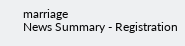marriage
News Summary - Registration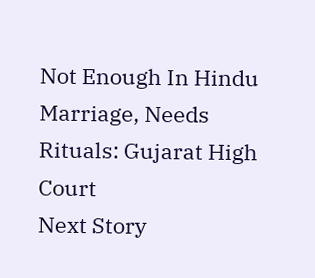Not Enough In Hindu Marriage, Needs Rituals: Gujarat High Court
Next Story